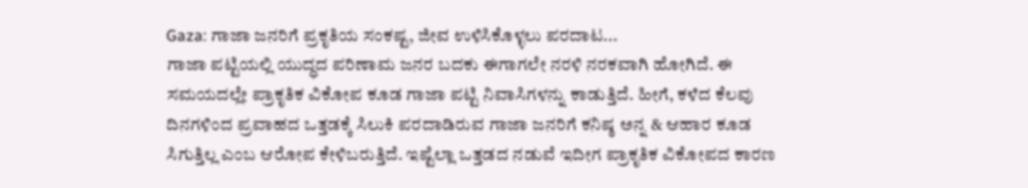Gaza: ಗಾಜಾ ಜನರಿಗೆ ಪ್ರಕೃತಿಯ ಸಂಕಷ್ಟ, ಜೀವ ಉಳಿಸಿಕೊಳ್ಳಲು ಪರದಾಟ...
ಗಾಜಾ ಪಟ್ಟಿಯಲ್ಲಿ ಯುದ್ಧದ ಪರಿಣಾಮ ಜನರ ಬದಕು ಈಗಾಗಲೇ ನರಳಿ ನರಕವಾಗಿ ಹೋಗಿದೆ. ಈ ಸಮಯದಲ್ಲೇ ಪ್ರಾಕೃತಿಕ ವಿಕೋಪ ಕೂಡ ಗಾಜಾ ಪಟ್ಟಿ ನಿವಾಸಿಗಳನ್ನು ಕಾಡುತ್ತಿದೆ. ಹೀಗೆ, ಕಳೆದ ಕೆಲವು ದಿನಗಳಿಂದ ಪ್ರವಾಹದ ಒತ್ತಡಕ್ಕೆ ಸಿಲುಕಿ ಪರದಾಡಿರುವ ಗಾಜಾ ಜನರಿಗೆ ಕನಿಷ್ಠ ಅನ್ನ & ಆಹಾರ ಕೂಡ ಸಿಗುತ್ತಿಲ್ಲ ಎಂಬ ಆರೋಪ ಕೇಳಿಬರುತ್ತಿದೆ. ಇಷ್ಟೆಲ್ಲಾ ಒತ್ತಡದ ನಡುವೆ ಇದೀಗ ಪ್ರಾಕೃತಿಕ ವಿಕೋಪದ ಕಾರಣ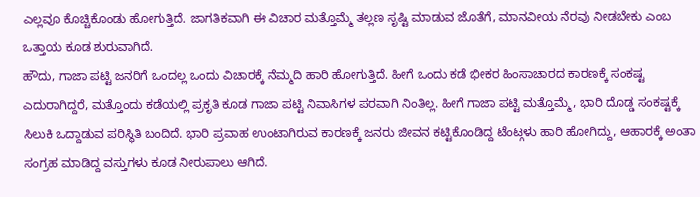ಎಲ್ಲವೂ ಕೊಚ್ಚಿಕೊಂಡು ಹೋಗುತ್ತಿದೆ. ಜಾಗತಿಕವಾಗಿ ಈ ವಿಚಾರ ಮತ್ತೊಮ್ಮೆ ತಲ್ಲಣ ಸೃಷ್ಟಿ ಮಾಡುವ ಜೊತೆಗೆ, ಮಾನವೀಯ ನೆರವು ನೀಡಬೇಕು ಎಂಬ ಒತ್ತಾಯ ಕೂಡ ಶುರುವಾಗಿದೆ.
ಹೌದು, ಗಾಜಾ ಪಟ್ಟಿ ಜನರಿಗೆ ಒಂದಲ್ಲ ಒಂದು ವಿಚಾರಕ್ಕೆ ನೆಮ್ಮದಿ ಹಾರಿ ಹೋಗುತ್ತಿದೆ. ಹೀಗೆ ಒಂದು ಕಡೆ ಭೀಕರ ಹಿಂಸಾಚಾರದ ಕಾರಣಕ್ಕೆ ಸಂಕಷ್ಟ ಎದುರಾಗಿದ್ದರೆ, ಮತ್ತೊಂದು ಕಡೆಯಲ್ಲಿ ಪ್ರಕೃತಿ ಕೂಡ ಗಾಜಾ ಪಟ್ಟಿ ನಿವಾಸಿಗಳ ಪರವಾಗಿ ನಿಂತಿಲ್ಲ. ಹೀಗೆ ಗಾಜಾ ಪಟ್ಟಿ ಮತ್ತೊಮ್ಮೆ, ಭಾರಿ ದೊಡ್ಡ ಸಂಕಷ್ಟಕ್ಕೆ ಸಿಲುಕಿ ಒದ್ದಾಡುವ ಪರಿಸ್ಥಿತಿ ಬಂದಿದೆ. ಭಾರಿ ಪ್ರವಾಹ ಉಂಟಾಗಿರುವ ಕಾರಣಕ್ಕೆ ಜನರು ಜೀವನ ಕಟ್ಟಿಕೊಂಡಿದ್ದ ಟೆಂಟ್ಗಳು ಹಾರಿ ಹೋಗಿದ್ದು, ಆಹಾರಕ್ಕೆ ಅಂತಾ ಸಂಗ್ರಹ ಮಾಡಿದ್ದ ವಸ್ತುಗಳು ಕೂಡ ನೀರುಪಾಲು ಆಗಿದೆ.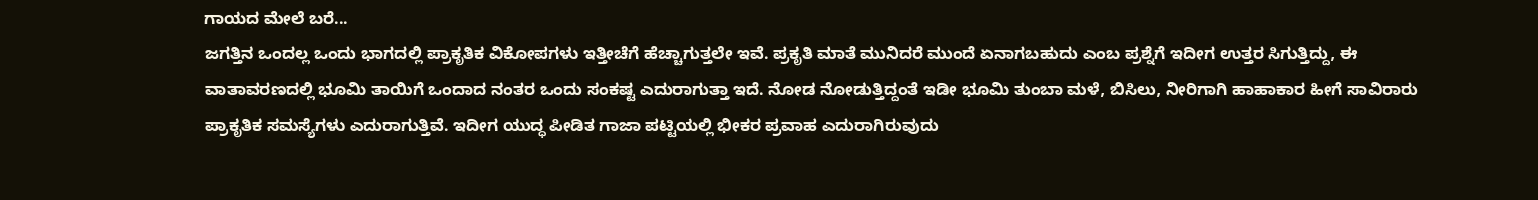ಗಾಯದ ಮೇಲೆ ಬರೆ...
ಜಗತ್ತಿನ ಒಂದಲ್ಲ ಒಂದು ಭಾಗದಲ್ಲಿ ಪ್ರಾಕೃತಿಕ ವಿಕೋಪಗಳು ಇತ್ತೀಚೆಗೆ ಹೆಚ್ಚಾಗುತ್ತಲೇ ಇವೆ. ಪ್ರಕೃತಿ ಮಾತೆ ಮುನಿದರೆ ಮುಂದೆ ಏನಾಗಬಹುದು ಎಂಬ ಪ್ರಶ್ನೆಗೆ ಇದೀಗ ಉತ್ತರ ಸಿಗುತ್ತಿದ್ದು, ಈ ವಾತಾವರಣದಲ್ಲಿ ಭೂಮಿ ತಾಯಿಗೆ ಒಂದಾದ ನಂತರ ಒಂದು ಸಂಕಷ್ಟ ಎದುರಾಗುತ್ತಾ ಇದೆ. ನೋಡ ನೋಡುತ್ತಿದ್ದಂತೆ ಇಡೀ ಭೂಮಿ ತುಂಬಾ ಮಳೆ, ಬಿಸಿಲು, ನೀರಿಗಾಗಿ ಹಾಹಾಕಾರ ಹೀಗೆ ಸಾವಿರಾರು ಪ್ರಾಕೃತಿಕ ಸಮಸ್ಯೆಗಳು ಎದುರಾಗುತ್ತಿವೆ. ಇದೀಗ ಯುದ್ಧ ಪೀಡಿತ ಗಾಜಾ ಪಟ್ಟಿಯಲ್ಲಿ ಭೀಕರ ಪ್ರವಾಹ ಎದುರಾಗಿರುವುದು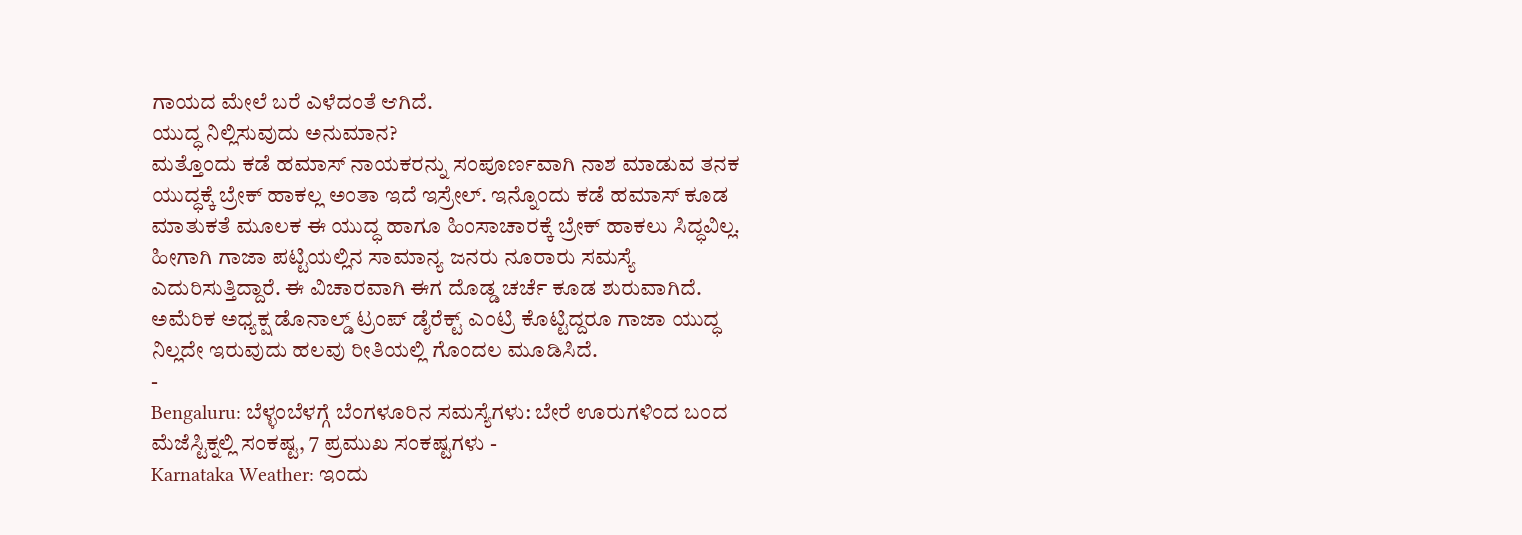ಗಾಯದ ಮೇಲೆ ಬರೆ ಎಳೆದಂತೆ ಆಗಿದೆ.
ಯುದ್ಧ ನಿಲ್ಲಿಸುವುದು ಅನುಮಾನ?
ಮತ್ತೊಂದು ಕಡೆ ಹಮಾಸ್ ನಾಯಕರನ್ನು ಸಂಪೂರ್ಣವಾಗಿ ನಾಶ ಮಾಡುವ ತನಕ ಯುದ್ಧಕ್ಕೆ ಬ್ರೇಕ್ ಹಾಕಲ್ಲ ಅಂತಾ ಇದೆ ಇಸ್ರೇಲ್. ಇನ್ನೊಂದು ಕಡೆ ಹಮಾಸ್ ಕೂಡ ಮಾತುಕತೆ ಮೂಲಕ ಈ ಯುದ್ಧ ಹಾಗೂ ಹಿಂಸಾಚಾರಕ್ಕೆ ಬ್ರೇಕ್ ಹಾಕಲು ಸಿದ್ಧವಿಲ್ಲ. ಹೀಗಾಗಿ ಗಾಜಾ ಪಟ್ಟಿಯಲ್ಲಿನ ಸಾಮಾನ್ಯ ಜನರು ನೂರಾರು ಸಮಸ್ಯೆ ಎದುರಿಸುತ್ತಿದ್ದಾರೆ. ಈ ವಿಚಾರವಾಗಿ ಈಗ ದೊಡ್ಡ ಚರ್ಚೆ ಕೂಡ ಶುರುವಾಗಿದೆ. ಅಮೆರಿಕ ಅಧ್ಯಕ್ಷ ಡೊನಾಲ್ಡ್ ಟ್ರಂಪ್ ಡೈರೆಕ್ಟ್ ಎಂಟ್ರಿ ಕೊಟ್ಟಿದ್ದರೂ ಗಾಜಾ ಯುದ್ಧ ನಿಲ್ಲದೇ ಇರುವುದು ಹಲವು ರೀತಿಯಲ್ಲಿ ಗೊಂದಲ ಮೂಡಿಸಿದೆ.
-
Bengaluru: ಬೆಳ್ಳಂಬೆಳಗ್ಗೆ ಬೆಂಗಳೂರಿನ ಸಮಸ್ಯೆಗಳು: ಬೇರೆ ಊರುಗಳಿಂದ ಬಂದ ಮೆಜೆಸ್ಟಿಕ್ನಲ್ಲಿ ಸಂಕಷ್ಟ, 7 ಪ್ರಮುಖ ಸಂಕಷ್ಟಗಳು -
Karnataka Weather: ಇಂದು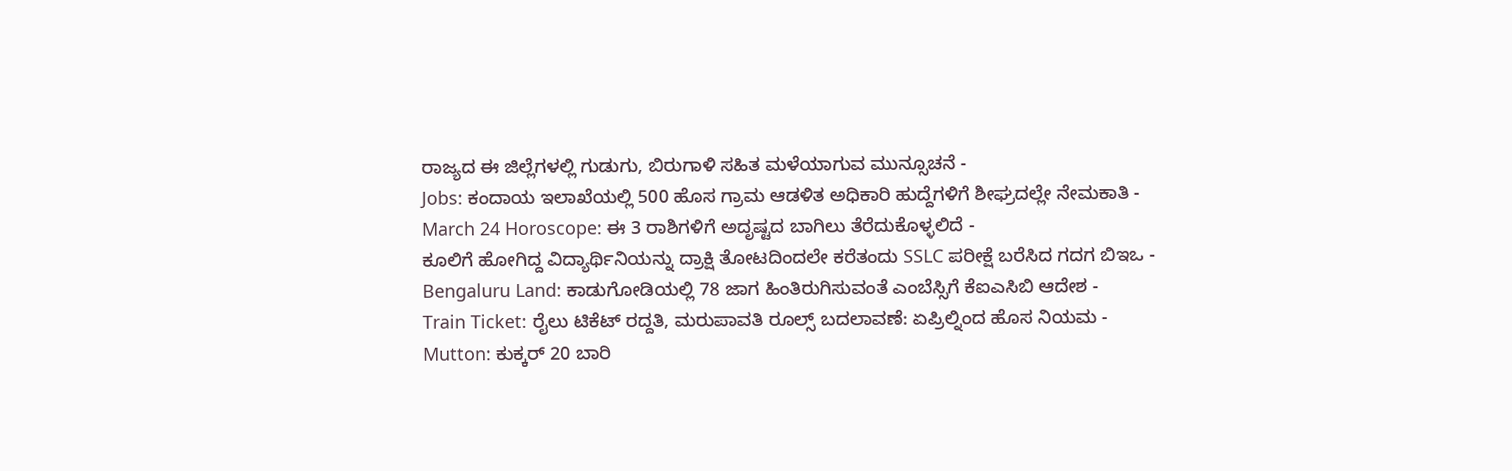ರಾಜ್ಯದ ಈ ಜಿಲ್ಲೆಗಳಲ್ಲಿ ಗುಡುಗು, ಬಿರುಗಾಳಿ ಸಹಿತ ಮಳೆಯಾಗುವ ಮುನ್ಸೂಚನೆ -
Jobs: ಕಂದಾಯ ಇಲಾಖೆಯಲ್ಲಿ 500 ಹೊಸ ಗ್ರಾಮ ಆಡಳಿತ ಅಧಿಕಾರಿ ಹುದ್ದೆಗಳಿಗೆ ಶೀಘ್ರದಲ್ಲೇ ನೇಮಕಾತಿ -
March 24 Horoscope: ಈ 3 ರಾಶಿಗಳಿಗೆ ಅದೃಷ್ಟದ ಬಾಗಿಲು ತೆರೆದುಕೊಳ್ಳಲಿದೆ -
ಕೂಲಿಗೆ ಹೋಗಿದ್ದ ವಿದ್ಯಾರ್ಥಿನಿಯನ್ನು ದ್ರಾಕ್ಷಿ ತೋಟದಿಂದಲೇ ಕರೆತಂದು SSLC ಪರೀಕ್ಷೆ ಬರೆಸಿದ ಗದಗ ಬಿಇಒ -
Bengaluru Land: ಕಾಡುಗೋಡಿಯಲ್ಲಿ 78 ಜಾಗ ಹಿಂತಿರುಗಿಸುವಂತೆ ಎಂಬೆಸ್ಸಿಗೆ ಕೆಐಎಸಿಬಿ ಆದೇಶ -
Train Ticket: ರೈಲು ಟಿಕೆಟ್ ರದ್ದತಿ, ಮರುಪಾವತಿ ರೂಲ್ಸ್ ಬದಲಾವಣೆ: ಏಪ್ರಿಲ್ನಿಂದ ಹೊಸ ನಿಯಮ -
Mutton: ಕುಕ್ಕರ್ 20 ಬಾರಿ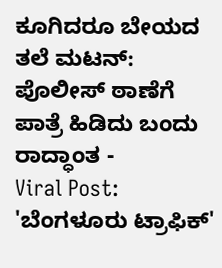ಕೂಗಿದರೂ ಬೇಯದ ತಲೆ ಮಟನ್: ಪೊಲೀಸ್ ಠಾಣೆಗೆ ಪಾತ್ರೆ ಹಿಡಿದು ಬಂದು ರಾದ್ಧಾಂತ -
Viral Post: 'ಬೆಂಗಳೂರು ಟ್ರಾಫಿಕ್'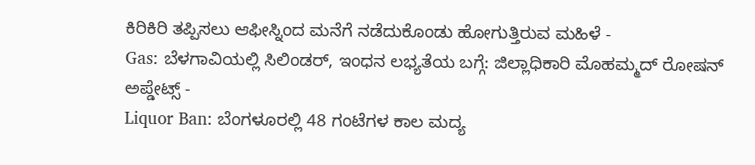ಕಿರಿಕಿರಿ ತಪ್ಪಿಸಲು ಆಫೀಸ್ನಿಂದ ಮನೆಗೆ ನಡೆದುಕೊಂಡು ಹೋಗುತ್ತಿರುವ ಮಹಿಳೆ -
Gas: ಬೆಳಗಾವಿಯಲ್ಲಿ ಸಿಲಿಂಡರ್, ಇಂಧನ ಲಭ್ಯತೆಯ ಬಗ್ಗೆ: ಜಿಲ್ಲಾಧಿಕಾರಿ ಮೊಹಮ್ಮದ್ ರೋಷನ್ ಅಪ್ಡೇಟ್ಸ್ -
Liquor Ban: ಬೆಂಗಳೂರಲ್ಲಿ 48 ಗಂಟೆಗಳ ಕಾಲ ಮದ್ಯ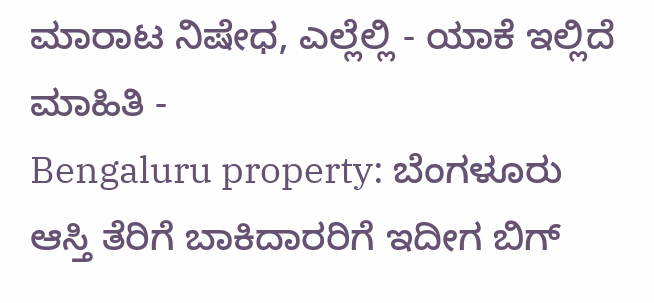ಮಾರಾಟ ನಿಷೇಧ, ಎಲ್ಲೆಲ್ಲಿ - ಯಾಕೆ ಇಲ್ಲಿದೆ ಮಾಹಿತಿ -
Bengaluru property: ಬೆಂಗಳೂರು ಆಸ್ತಿ ತೆರಿಗೆ ಬಾಕಿದಾರರಿಗೆ ಇದೀಗ ಬಿಗ್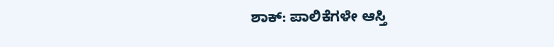ಶಾಕ್: ಪಾಲಿಕೆಗಳೇ ಆಸ್ತಿ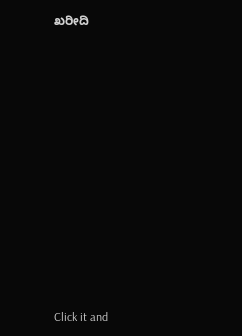ಖರೀದಿ












Click it and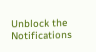Unblock the Notifications